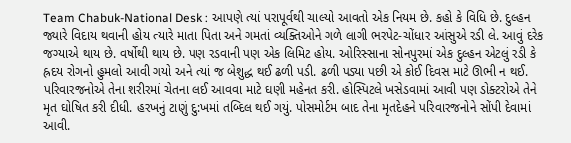Team Chabuk-National Desk : આપણે ત્યાં પરાપૂર્વથી ચાલ્યો આવતો એક નિયમ છે. કહો કે વિધિ છે. દુલ્હન જ્યારે વિદાય થવાની હોય ત્યારે માતા પિતા અને ગમતાં વ્યક્તિઓને ગળે લાગી ભરપેટ-ચોંધાર આંસુએ રડી લે. આવું દરેક જગ્યાએ થાય છે. વર્ષોથી થાય છે. પણ રડવાની પણ એક લિમિટ હોય. ઓરિસ્સાના સોનપુરમાં એક દુલ્હન એટલું રડી કે હ્રદય રોગનો હુમલો આવી ગયો અને ત્યાં જ બેશુદ્ધ થઈ ઢળી પડી. ઢળી પડ્યા પછી એ કોઈ દિવસ માટે ઊભી ન થઈ.
પરિવારજનોએ તેના શરીરમાં ચેતના લઈ આવવા માટે ઘણી મહેનત કરી. હોસ્પિટલે ખસેડવામાં આવી પણ ડોક્ટરોએ તેને મૃત ઘોષિત કરી દીધી. હરખનું ટાણું દુ:ખમાં તબ્દિલ થઈ ગયું. પોસમોર્ટમ બાદ તેના મૃતદેહને પરિવારજનોને સોંપી દેવામાં આવી.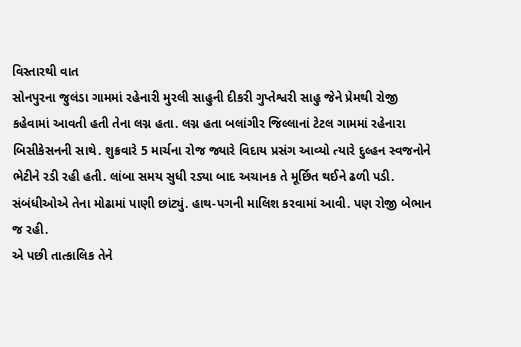વિસ્તારથી વાત
સોનપુરના જુલંડા ગામમાં રહેનારી મુરલી સાહુની દીકરી ગુપ્તેશ્વરી સાહુ જેને પ્રેમથી રોજી કહેવામાં આવતી હતી તેના લગ્ન હતા. લગ્ન હતા બલાંગીર જિલ્લાનાં ટેટલ ગામમાં રહેનારા બિસીકેસનની સાથે. શુક્રવારે 5 માર્ચના રોજ જ્યારે વિદાય પ્રસંગ આવ્યો ત્યારે દુલ્હન સ્વજનોને ભેટીને રડી રહી હતી. લાંબા સમય સુધી રડ્યા બાદ અચાનક તે મૂર્છિત થઈને ઢળી પડી. સંબંધીઓએ તેના મોઢામાં પાણી છાંટ્યું. હાથ-પગની માલિશ કરવામાં આવી. પણ રોજી બેભાન જ રહી.
એ પછી તાત્કાલિક તેને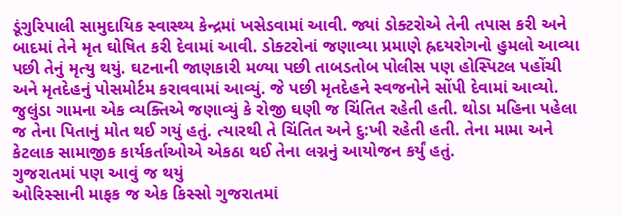ડૂંગુરિપાલી સામુદાયિક સ્વાસ્થ્ય કેન્દ્રમાં ખસેડવામાં આવી. જ્યાં ડોક્ટરોએ તેની તપાસ કરી અને બાદમાં તેને મૃત ઘોષિત કરી દેવામાં આવી. ડોક્ટરોનાં જણાવ્યા પ્રમાણે હ્રદયરોગનો હુમલો આવ્યા પછી તેનું મૃત્યુ થયું. ઘટનાની જાણકારી મળ્યા પછી તાબડતોબ પોલીસ પણ હોસ્પિટલ પહોંચી અને મૃતદેહનું પોસમોર્ટમ કરાવવામાં આવ્યું. જે પછી મૃતદેહને સ્વજનોને સોંપી દેવામાં આવ્યો.
જુલુંડા ગામના એક વ્યક્તિએ જણાવ્યું કે રોજી ઘણી જ ચિંતિત રહેતી હતી. થોડા મહિના પહેલા જ તેના પિતાનું મોત થઈ ગયું હતું. ત્યારથી તે ચિંતિત અને દુ:ખી રહેતી હતી. તેના મામા અને કેટલાક સામાજીક કાર્યકર્તાઓએ એકઠા થઈ તેના લગ્નનું આયોજન કર્યું હતું.
ગુજરાતમાં પણ આવું જ થયું
ઓરિસ્સાની માફક જ એક કિસ્સો ગુજરાતમાં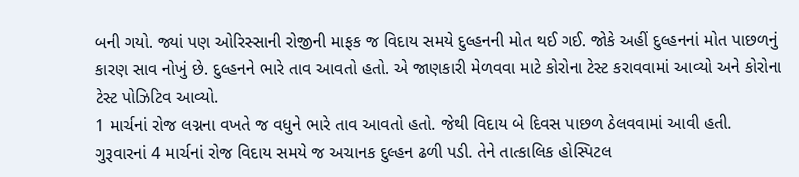બની ગયો. જ્યાં પણ ઓરિસ્સાની રોજીની માફક જ વિદાય સમયે દુલ્હનની મોત થઈ ગઈ. જોકે અહીં દુલ્હનનાં મોત પાછળનું કારણ સાવ નોખું છે. દુલ્હનને ભારે તાવ આવતો હતો. એ જાણકારી મેળવવા માટે કોરોના ટેસ્ટ કરાવવામાં આવ્યો અને કોરોના ટેસ્ટ પોઝિટિવ આવ્યો.
1 માર્ચનાં રોજ લગ્નના વખતે જ વધુને ભારે તાવ આવતો હતો. જેથી વિદાય બે દિવસ પાછળ ઠેલવવામાં આવી હતી. ગુરૂવારનાં 4 માર્ચનાં રોજ વિદાય સમયે જ અચાનક દુલ્હન ઢળી પડી. તેને તાત્કાલિક હોસ્પિટલ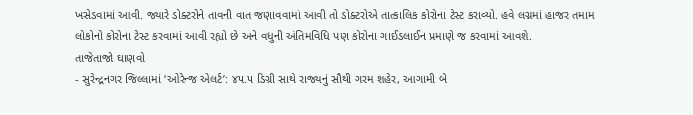ખસેડવામાં આવી. જ્યારે ડોક્ટરોને તાવની વાત જણાવવામાં આવી તો ડોક્ટરોએ તાત્કાલિક કોરોના ટેસ્ટ કરાવ્યો. હવે લગ્નમાં હાજર તમામ લોકોનો કોરોના ટેસ્ટ કરવામાં આવી રહ્યો છે અને વધુની અંતિમવિધિ પણ કોરોના ગાઈડલાઈન પ્રમાણે જ કરવામાં આવશે.
તાજેતાજો ઘાણવો
- સુરેન્દ્રનગર જિલ્લામાં ‘ઓરેન્જ એલર્ટ’: ૪૫.૫ ડિગ્રી સાથે રાજ્યનું સૌથી ગરમ શહેર, આગામી બે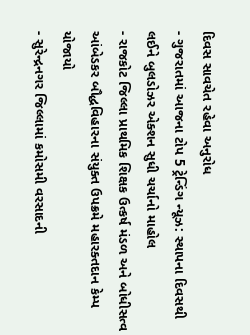દિવસ સાવચેત રહેવા અનુરોધ
- ગુજરાતમાં આજના ટોપ 5 ટ્રેન્ડિંગ ન્યૂઝ: સ્થાપના દિવસથી લઈને બુલડોઝર એક્શન સુધી ચર્ચાનો માહોલ
- રાજકોટ જિલ્લા પ્રાથમિક શિક્ષક ઉત્કર્ષ મંડળ અને બોધીસત્વ આંબેડકર બૌદ્ધવિહારના સંયુક્ત ઉપક્રમે મહારક્તદાન કેમ્પ યોજાયો
- સુરેન્દ્રનગર જિલ્લામાં કમોસમી વરસાદની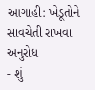આગાહી: ખેડૂતોને સાવચેતી રાખવા અનુરોધ
- શું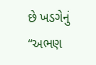છે ખડગેનું “અભણ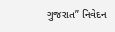ગુજરાત” નિવેદન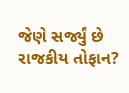જેણે સર્જ્યું છે રાજકીય તોફાન?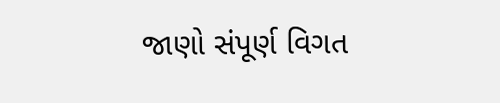જાણો સંપૂર્ણ વિગત